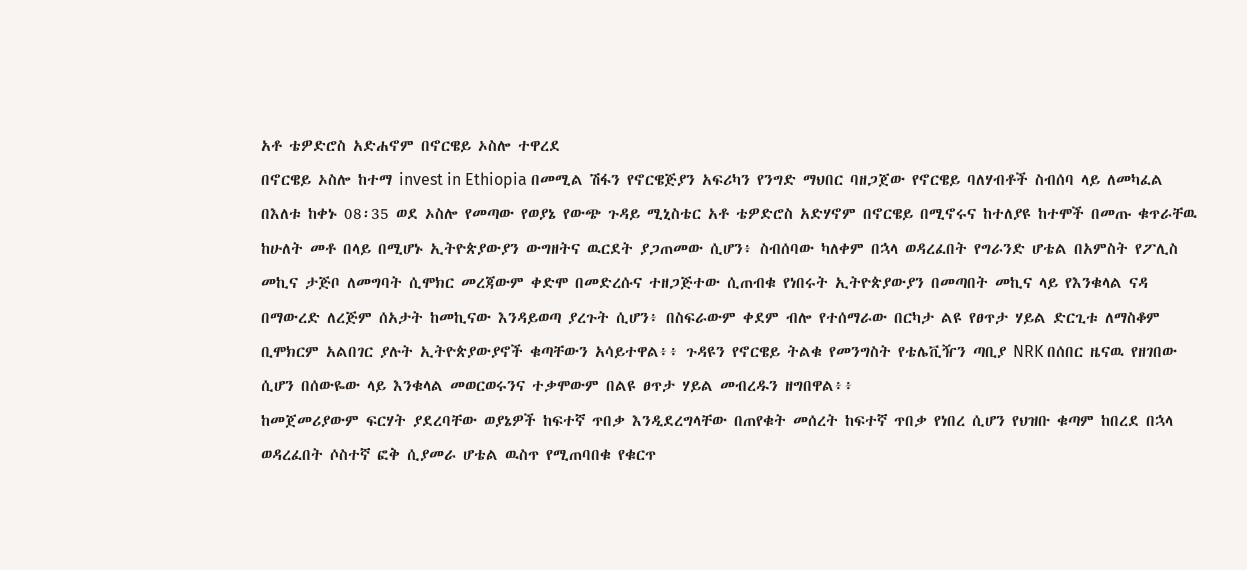አቶ ቴዎድሮስ አድሐኖም በኖርዌይ ኦስሎ ተዋረደ
በኖርዌይ ኦስሎ ከተማ invest in Ethiopia በመሚል ሽፋን የኖርዌጅያን አፍሪካን የንግድ ማህበር ባዘጋጀው የኖርዌይ ባለሃብቶች ስብሰባ ላይ ለመካፈል በእለቱ ከቀኑ 08፡35 ወደ ኦስሎ የመጣው የወያኔ የውጭ ጉዳይ ሚኒስቴር አቶ ቴዎድሮስ አድሃኖም በኖርዌይ በሚኖሩና ከተለያዩ ከተሞች በመጡ ቁጥራቸዉ ከሁለት መቶ በላይ በሚሆኑ ኢትዮጵያውያን ውግዘትና ዉርደት ያጋጠመው ሲሆን፥ ስብሰባው ካለቀም በኋላ ወዳረፈበት የግራንድ ሆቴል በአምስት የፖሊስ መኪና ታጅቦ ለመግባት ሲሞክር መረጃውም ቀድሞ በመድረሱና ተዘጋጅተው ሲጠብቁ የነበሩት ኢትዮጵያውያን በመጣበት መኪና ላይ የእንቁላል ናዳ በማውረድ ለረጅም ሰአታት ከመኪናው እንዳይወጣ ያረጉት ሲሆን፥ በስፍራውም ቀደም ብሎ የተሰማራው በርካታ ልዩ የፀጥታ ሃይል ድርጊቱ ለማስቆም ቢሞክርም አልበገር ያሉት ኢትዮጵያውያኖች ቁጣቸውን አሳይተዋል፥፥ ጉዳዩን የኖርዌይ ትልቁ የመንግስት የቴሌቪዥን ጣቢያ NRK በሰበር ዜናዉ የዘገበው ሲሆን በሰውዬው ላይ እንቁላል መወርወሩንና ተቃሞውም በልዩ ፀጥታ ሃይል መብረዱን ዘግበዋል፥፥
ከመጀመሪያውም ፍርሃት ያደረባቸው ወያኔዎች ከፍተኛ ጥበቃ እንዲደረግላቸው በጠየቁት መሰረት ከፍተኛ ጥበቃ የነበረ ሲሆን የህዝቡ ቁጣም ከበረደ በኋላ ወዳረፈበት ሶስተኛ ፎቅ ሲያመራ ሆቴል ዉስጥ የሚጠባበቁ የቁርጥ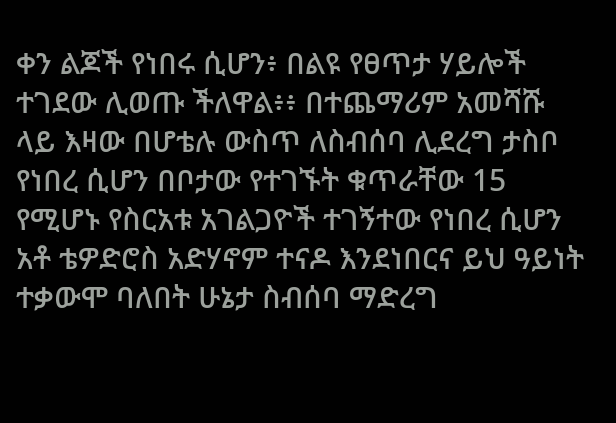ቀን ልጆች የነበሩ ሲሆን፥ በልዩ የፀጥታ ሃይሎች ተገደው ሊወጡ ችለዋል፥፥ በተጨማሪም አመሻሹ ላይ እዛው በሆቴሉ ውስጥ ለስብሰባ ሊደረግ ታስቦ የነበረ ሲሆን በቦታው የተገኙት ቁጥራቸው 15 የሚሆኑ የስርአቱ አገልጋዮች ተገኝተው የነበረ ሲሆን አቶ ቴዎድሮስ አድሃኖም ተናዶ እንደነበርና ይህ ዓይነት ተቃውሞ ባለበት ሁኔታ ስብሰባ ማድረግ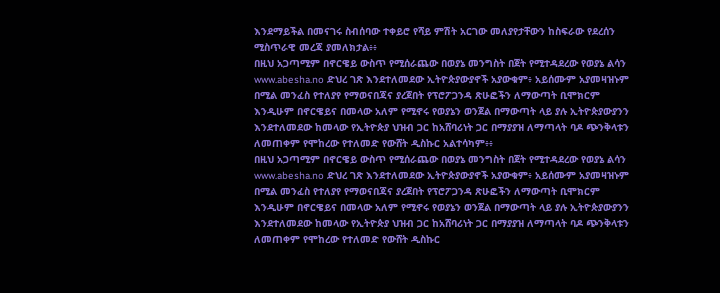እንደማይችል በመናገሩ ስብሰባው ተቀይሮ የሻይ ምሽት አርገው መለያየታቸውን ከስፍራው የደረሰን ሚስጥራዊ መረጃ ያመለክታል፥፥
በዚህ አጋጣሚም በኖርዌይ ውስጥ የሚሰራጨው በወያኔ መንግስት በጀት የሚተዳደረው የወያኔ ልሳን www.abesha.no ድህረ ገጽ እንደተለመደው ኢትዮጵያውያኖች አያውቁም፥ አይሰሙም አያመዛዝኑም በሚል መንፈስ የተለያየ የማወናበጃና ያረጀበት የፕሮፖጋንዳ ጽሁፎችን ለማውጣት ቢሞክርም እንዲሁም በኖርዌይና በመላው አለም የሚኖሩ የወያኔን ወንጀል በማውጣት ላይ ያሉ ኢትዮጵያውያንን እንደተለመደው ከመላው የኢትዮጵያ ህዝብ ጋር ከአሸባሪነት ጋር በማያያዝ ለማጣላት ባዶ ጭንቅላቱን ለመጠቀም የሞከረው የተለመድ የውሸት ዲስኩር አልተሳካም፥፥
በዚህ አጋጣሚም በኖርዌይ ውስጥ የሚሰራጨው በወያኔ መንግስት በጀት የሚተዳደረው የወያኔ ልሳን www.abesha.no ድህረ ገጽ እንደተለመደው ኢትዮጵያውያኖች አያውቁም፥ አይሰሙም አያመዛዝኑም በሚል መንፈስ የተለያየ የማወናበጃና ያረጀበት የፕሮፖጋንዳ ጽሁፎችን ለማውጣት ቢሞክርም እንዲሁም በኖርዌይና በመላው አለም የሚኖሩ የወያኔን ወንጀል በማውጣት ላይ ያሉ ኢትዮጵያውያንን እንደተለመደው ከመላው የኢትዮጵያ ህዝብ ጋር ከአሸባሪነት ጋር በማያያዝ ለማጣላት ባዶ ጭንቅላቱን ለመጠቀም የሞከረው የተለመድ የውሸት ዲስኩር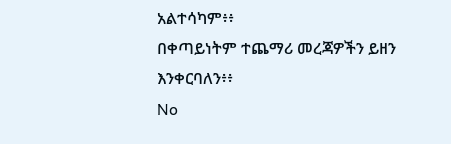አልተሳካም፥፥
በቀጣይነትም ተጨማሪ መረጃዎችን ይዘን እንቀርባለን፥፥
No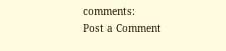comments:
Post a Comment